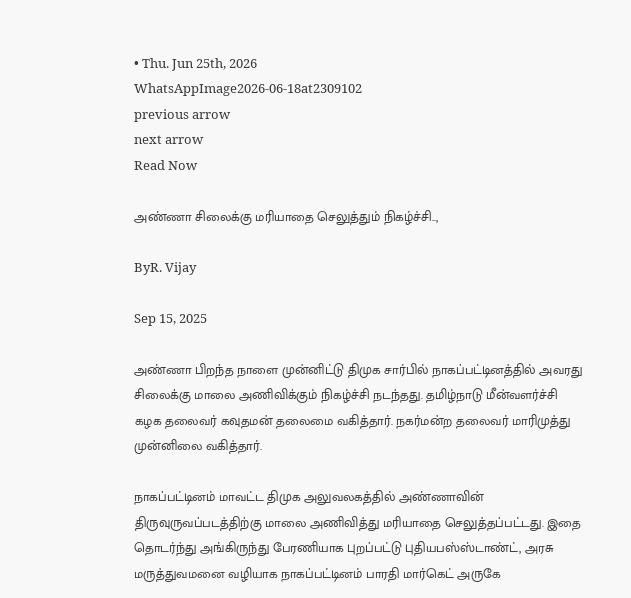• Thu. Jun 25th, 2026
WhatsAppImage2026-06-18at2309102
previous arrow
next arrow
Read Now

அண்ணா சிலைக்கு மரியாதை செலுத்தும் நிகழ்ச்சி..,

ByR. Vijay

Sep 15, 2025

அண்ணா பிறந்த நாளை முன்னிட்டு திமுக சார்பில் நாகப்பட்டினத்தில் அவரது சிலைக்கு மாலை அணிவிக்கும் நிகழ்ச்சி நடந்தது. தமிழ்நாடு மீன்வளர்ச்சி கழக தலைவர் கவுதமன் தலைமை வகித்தார். நகர்மன்ற தலைவர் மாரிமுத்து முன்னிலை வகித்தார்.

நாகப்பட்டினம் மாவட்ட திமுக அலுவலகத்தில் அண்ணாவின் திருவுருவப்படத்திற்கு மாலை அணிவித்து மரியாதை செலுத்தப்பட்டது. இதை தொடர்ந்து அங்கிருந்து பேரணியாக புறப்பட்டு புதியபஸ்ஸ்டாண்ட், அரசு மருத்துவமனை வழியாக நாகப்பட்டினம் பாரதி மார்கெட் அருகே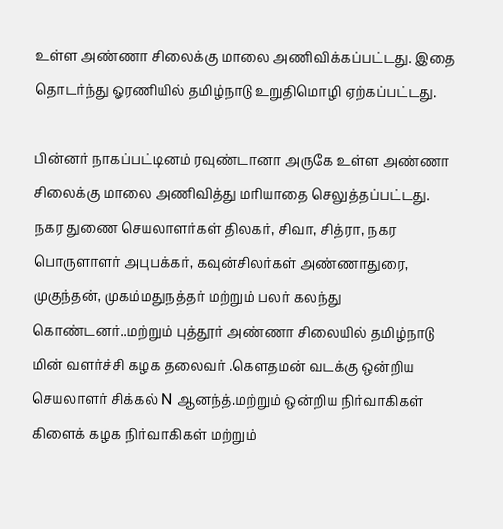உள்ள அண்ணா சிலைக்கு மாலை அணிவிக்கப்பட்டது. இதை தொடர்ந்து ஓரணியில் தமிழ்நாடு உறுதிமொழி ஏற்கப்பட்டது.

பின்னர் நாகப்பட்டினம் ரவுண்டானா அருகே உள்ள அண்ணா சிலைக்கு மாலை அணிவித்து மரியாதை செலுத்தப்பட்டது. நகர துணை செயலாளர்கள் திலகர், சிவா, சித்ரா, நகர பொருளாளர் அபுபக்கர், கவுன்சிலர்கள் அண்ணாதுரை, முகுந்தன், முகம்மதுநத்தர் மற்றும் பலர் கலந்து கொண்டனர்..மற்றும் புத்தூர் அண்ணா சிலையில் தமிழ்நாடு மின் வளர்ச்சி கழக தலைவர் .கௌதமன் வடக்கு ஒன்றிய செயலாளர் சிக்கல் N ஆனந்த்.மற்றும் ஒன்றிய நிர்வாகிகள் கிளைக் கழக நிர்வாகிகள் மற்றும்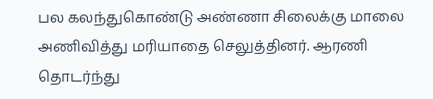பல கலந்துகொண்டு அண்ணா சிலைக்கு மாலை அணிவித்து மரியாதை செலுத்தினர். ஆரணி தொடர்ந்து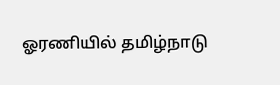ஓரணியில் தமிழ்நாடு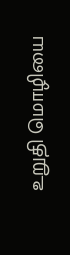உறுதி மொழியை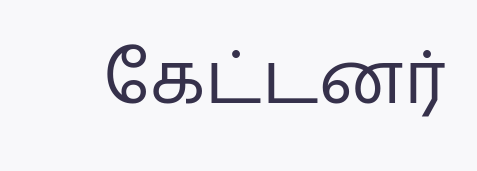கேட்டனர்